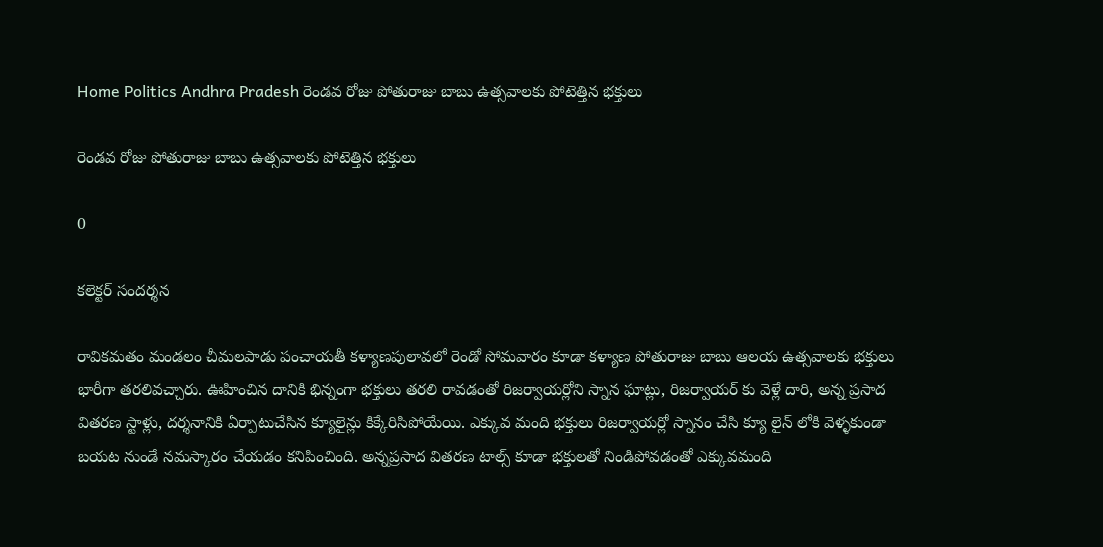Home Politics Andhra Pradesh రెండవ రోజు పోతురాజు బాబు ఉత్సవాలకు పోటెత్తిన భక్తులు

రెండవ రోజు పోతురాజు బాబు ఉత్సవాలకు పోటెత్తిన భక్తులు

0

కలెక్టర్ సందర్శన

రావికమతం మండలం చీమలపాడు పంచాయతీ కళ్యాణపులావలో రెండో సోమవారం కూడా కళ్యాణ పోతురాజు బాబు ఆలయ ఉత్సవాలకు భక్తులు భారీగా తరలివచ్చారు. ఊహించిన దానికి భిన్నంగా భక్తులు తరలి రావడంతో రిజర్వాయర్లోని స్నాన ఘాట్లు, రిజర్వాయర్ కు వెళ్లే దారి, అన్న ప్రసాద వితరణ స్టాళ్లు, దర్శనానికి ఏర్పాటుచేసిన క్యూలైన్లు కిక్కేరిసిపోయేయి. ఎక్కువ మంది భక్తులు రిజర్వాయర్లో స్నానం చేసి క్యూ లైన్ లోకి వెళ్ళకుండా బయట నుండే నమస్కారం చేయడం కనిపించింది. అన్నప్రసాద వితరణ టాల్స్ కూడా భక్తులతో నిండిపోవడంతో ఎక్కువమంది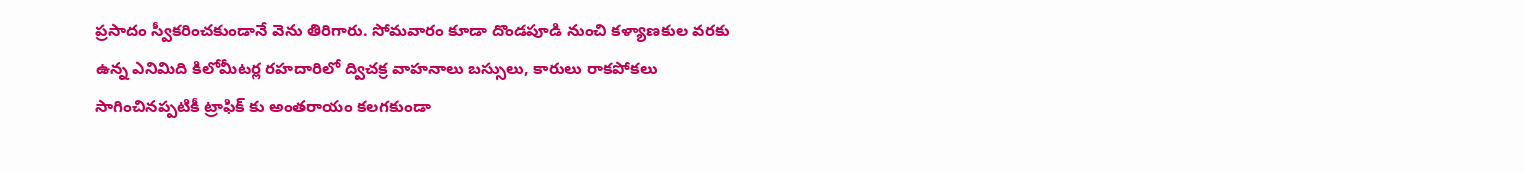ప్రసాదం స్వీకరించకుండానే వెను తిరిగారు. సోమవారం కూడా దొండపూడి నుంచి కళ్యాణకుల వరకు ఉన్న ఎనిమిది కిలోమీటర్ల రహదారిలో ద్విచక్ర వాహనాలు బస్సులు, కారులు రాకపోకలు సాగించినప్పటికీ ట్రాఫిక్ కు అంతరాయం కలగకుండా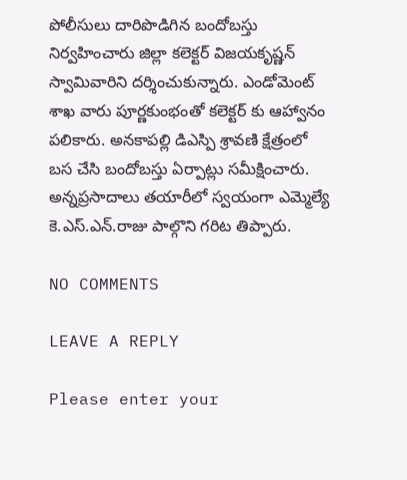పోలీసులు దారిపొడిగిన బందోబస్తు నిర్వహించారు జిల్లా కలెక్టర్ విజయకృష్ణన్ స్వామివారిని దర్శించుకున్నారు. ఎండోమెంట్ శాఖ వారు పూర్ణకుంభంతో కలెక్టర్ కు ఆహ్వానం పలికారు. అనకాపల్లి డిఎస్పి శ్రావణి క్షేత్రంలో బస చేసి బందోబస్తు ఏర్పాట్లు సమీక్షించారు. అన్నప్రసాదాలు తయారీలో స్వయంగా ఎమ్మెల్యే కె.ఎస్.ఎన్.రాజు పాల్గొని గరిట తిప్పారు.

NO COMMENTS

LEAVE A REPLY

Please enter your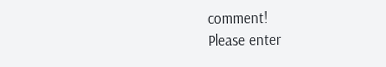comment!
Please enter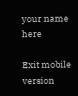your name here

Exit mobile version